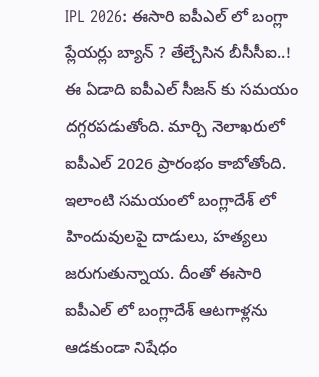IPL 2026: ఈసారి ఐపీఎల్ లో బంగ్లా ప్లేయర్లు బ్యాన్ ? తేల్చేసిన బీసీసీఐ..!
ఈ ఏడాది ఐపీఎల్ సీజన్ కు సమయం దగ్గరపడుతోంది. మార్చి నెలాఖరులో ఐపీఎల్ 2026 ప్రారంభం కాబోతోంది. ఇలాంటి సమయంలో బంగ్లాదేశ్ లో హిందువులపై దాడులు, హత్యలు జరుగుతున్నాయ. దీంతో ఈసారి ఐపీఎల్ లో బంగ్లాదేశ్ ఆటగాళ్లను ఆడకుండా నిషేధం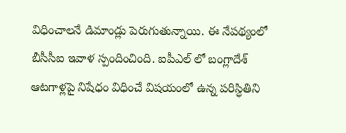విధించాలనే డిమాండ్లు పెరుగుతున్నాయి. ఈ నేపథ్యంలో బీసీసీఐ ఇవాళ స్పందించింది. ఐపీఎల్ లో బంగ్లాదేశ్ ఆటగాళ్లపై నిషేధం విధించే విషయంలో ఉన్న పరిస్ధితిని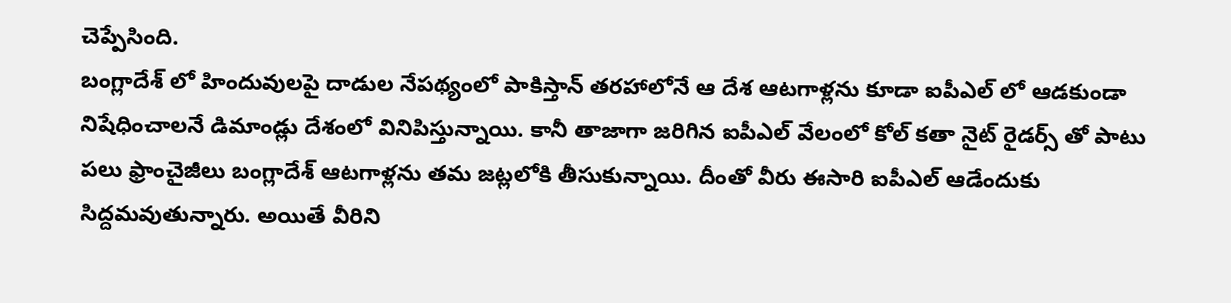చెప్పేసింది.
బంగ్లాదేశ్ లో హిందువులపై దాడుల నేపథ్యంలో పాకిస్తాన్ తరహాలోనే ఆ దేశ ఆటగాళ్లను కూడా ఐపీఎల్ లో ఆడకుండా నిషేధించాలనే డిమాండ్లు దేశంలో వినిపిస్తున్నాయి. కానీ తాజాగా జరిగిన ఐపీఎల్ వేలంలో కోల్ కతా నైట్ రైడర్స్ తో పాటు పలు ఫ్రాంచైజీలు బంగ్లాదేశ్ ఆటగాళ్లను తమ జట్లలోకి తీసుకున్నాయి. దీంతో వీరు ఈసారి ఐపీఎల్ ఆడేందుకు సిద్దమవుతున్నారు. అయితే వీరిని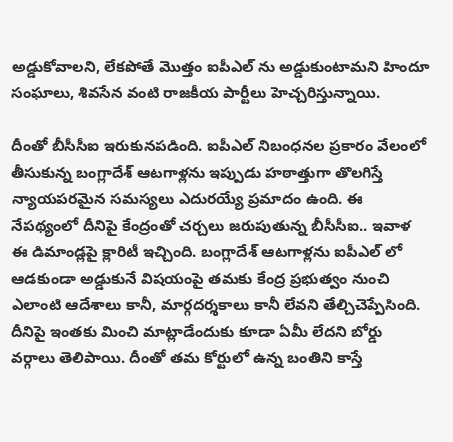అడ్డుకోవాలని, లేకపోతే మొత్తం ఐపీఎల్ ను అడ్డుకుంటామని హిందూ సంఘాలు, శివసేన వంటి రాజకీయ పార్టీలు హెచ్చరిస్తున్నాయి.

దీంతో బీసీసీఐ ఇరుకునపడింది. ఐపీఎల్ నిబంధనల ప్రకారం వేలంలో తీసుకున్న బంగ్లాదేశ్ ఆటగాళ్లను ఇప్పుడు హఠాత్తుగా తొలగిస్తే న్యాయపరమైన సమస్యలు ఎదురయ్యే ప్రమాదం ఉంది. ఈ నేపథ్యంలో దీనిపై కేంద్రంతో చర్చలు జరుపుతున్న బీసీసీఐ.. ఇవాళ ఈ డిమాండ్లపై క్లారిటీ ఇచ్చింది. బంగ్లాదేశ్ ఆటగాళ్లను ఐపీఎల్ లో ఆడకుండా అడ్డుకునే విషయంపై తమకు కేంద్ర ప్రభుత్వం నుంచి ఎలాంటి ఆదేశాలు కానీ, మార్గదర్శకాలు కానీ లేవని తేల్చిచెప్పేసింది. దీనిపై ఇంతకు మించి మాట్లాడేందుకు కూడా ఏమీ లేదని బోర్డు వర్గాలు తెలిపాయి. దీంతో తమ కోర్టులో ఉన్న బంతిని కాస్తే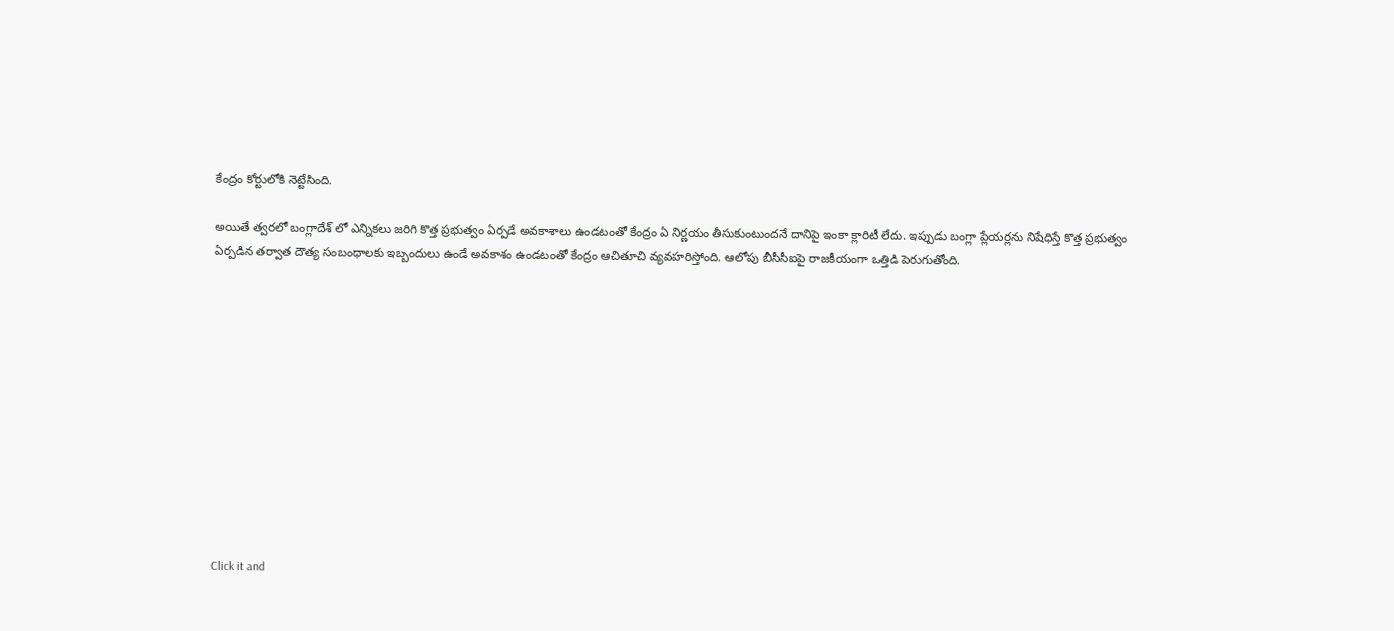కేంద్రం కోర్టులోకి నెట్టేసింది.

అయితే త్వరలో బంగ్లాదేశ్ లో ఎన్నికలు జరిగి కొత్త ప్రభుత్వం ఏర్పడే అవకాశాలు ఉండటంతో కేంద్రం ఏ నిర్ణయం తీసుకుంటుందనే దానిపై ఇంకా క్లారిటీ లేదు. ఇప్పుడు బంగ్లా ప్లేయర్లను నిషేధిస్తే కొత్త ప్రభుత్వం ఏర్పడిన తర్వాత దౌత్య సంబంధాలకు ఇబ్బందులు ఉండే అవకాశం ఉండటంతో కేంద్రం ఆచితూచి వ్యవహరిస్తోంది. ఆలోపు బీసీసీఐపై రాజకీయంగా ఒత్తిడి పెరుగుతోంది.












Click it and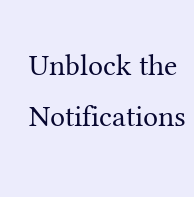Unblock the Notifications